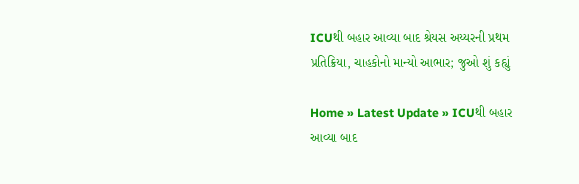ICUથી બહાર આવ્યા બાદ શ્રેયસ અય્યરની પ્રથમ પ્રતિક્રિયા, ચાહકોનો માન્યો આભાર; જુઓ શું કહ્યું

Home » Latest Update » ICUથી બહાર આવ્યા બાદ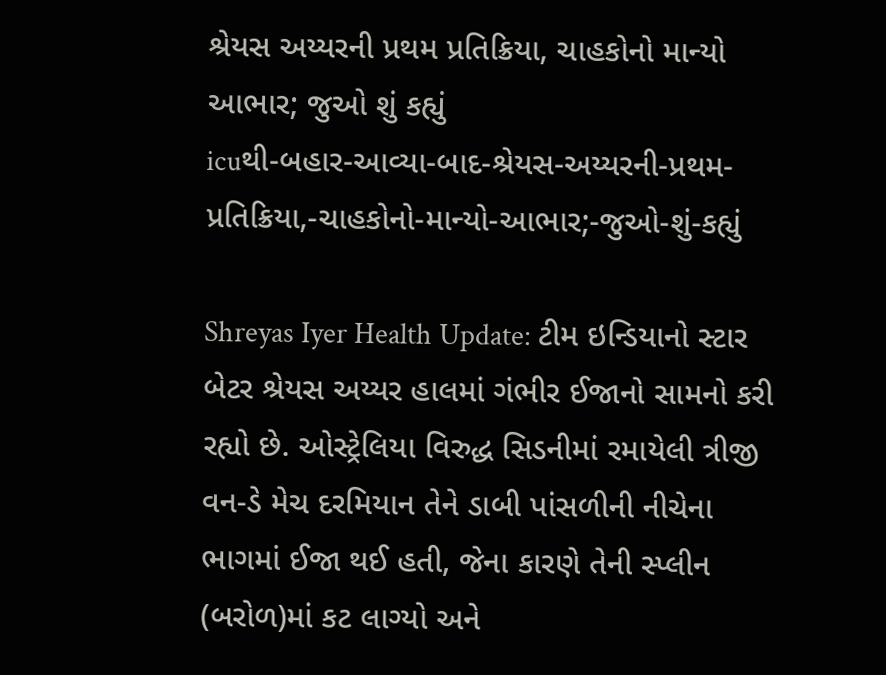શ્રેયસ અય્યરની પ્રથમ પ્રતિક્રિયા, ચાહકોનો માન્યો આભાર; જુઓ શું કહ્યું
icuથી-બહાર-આવ્યા-બાદ-શ્રેયસ-અય્યરની-પ્રથમ-પ્રતિક્રિયા,-ચાહકોનો-માન્યો-આભાર;-જુઓ-શું-કહ્યું

Shreyas Iyer Health Update: ટીમ ઇન્ડિયાનો સ્ટાર બેટર શ્રેયસ અય્યર હાલમાં ગંભીર ઈજાનો સામનો કરી રહ્યો છે. ઓસ્ટ્રેલિયા વિરુદ્ધ સિડનીમાં રમાયેલી ત્રીજી વન-ડે મેચ દરમિયાન તેને ડાબી પાંસળીની નીચેના ભાગમાં ઈજા થઈ હતી, જેના કારણે તેની સ્પ્લીન (બરોળ)માં કટ લાગ્યો અને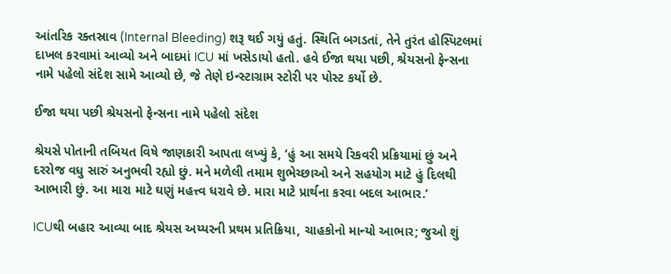આંતરિક રક્તસ્રાવ (Internal Bleeding) શરૂ થઈ ગયું હતું. સ્થિતિ બગડતાં, તેને તુરંત હોસ્પિટલમાં દાખલ કરવામાં આવ્યો અને બાદમાં ICU માં ખસેડાયો હતો. હવે ઈજા થયા પછી, શ્રેયસનો ફેન્સના નામે પહેલો સંદેશ સામે આવ્યો છે, જે તેણે ઇન્સ્ટાગ્રામ સ્ટોરી પર પોસ્ટ કર્યો છે.

ઈજા થયા પછી શ્રેયસનો ફેન્સના નામે પહેલો સંદેશ

શ્રેયસે પોતાની તબિયત વિષે જાણકારી આપતા લખ્યું કે, ‘હું આ સમયે રિકવરી પ્રક્રિયામાં છું અને દરરોજ વધુ સારું અનુભવી રહ્યો છું. મને મળેલી તમામ શુભેચ્છાઓ અને સહયોગ માટે હું દિલથી આભારી છું. આ મારા માટે ઘણું મહત્ત્વ ધરાવે છે. મારા માટે પ્રાર્થના કરવા બદલ આભાર.’

ICUથી બહાર આવ્યા બાદ શ્રેયસ અય્યરની પ્રથમ પ્રતિક્રિયા, ચાહકોનો માન્યો આભાર; જુઓ શું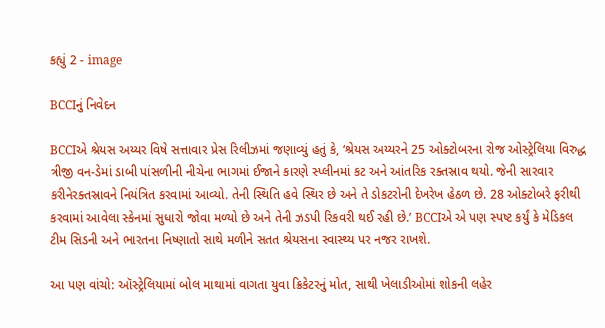કહ્યું 2 - image

BCCIનું નિવેદન

BCCIએ શ્રેયસ અય્યર વિષે સત્તાવાર પ્રેસ રિલીઝમાં જણાવ્યું હતું કે, ‘શ્રેયસ અય્યરને 25 ઓક્ટોબરના રોજ ઓસ્ટ્રેલિયા વિરુદ્ધ ત્રીજી વન-ડેમાં ડાબી પાંસળીની નીચેના ભાગમાં ઈજાને કારણે સ્પ્લીનમાં કટ અને આંતરિક રક્તસ્રાવ થયો. જેની સારવાર કરીનેરક્તસ્રાવને નિયંત્રિત કરવામાં આવ્યો. તેની સ્થિતિ હવે સ્થિર છે અને તે ડોકટરોની દેખરેખ હેઠળ છે. 28 ઓક્ટોબરે ફરીથી કરવામાં આવેલા સ્કેનમાં સુધારો જોવા મળ્યો છે અને તેની ઝડપી રિકવરી થઈ રહી છે.’ BCCIએ એ પણ સ્પષ્ટ કર્યું કે મેડિકલ ટીમ સિડની અને ભારતના નિષ્ણાતો સાથે મળીને સતત શ્રેયસના સ્વાસ્થ્ય પર નજર રાખશે.

આ પણ વાંચો: ઑસ્ટ્રેલિયામાં બોલ માથામાં વાગતા યુવા ક્રિકેટરનું મોત, સાથી ખેલાડીઓમાં શોકની લહેર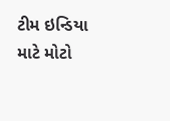ટીમ ઇન્ડિયા માટે મોટો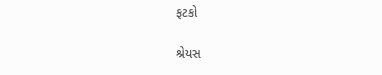ફટકો

શ્રેયસ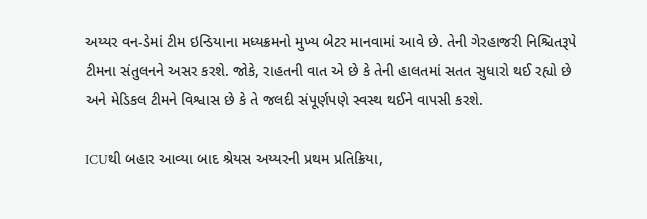અય્યર વન-ડેમાં ટીમ ઇન્ડિયાના મધ્યક્રમનો મુખ્ય બેટર માનવામાં આવે છે. તેની ગેરહાજરી નિશ્ચિતરૂપે ટીમના સંતુલનને અસર કરશે. જોકે, રાહતની વાત એ છે કે તેની હાલતમાં સતત સુધારો થઈ રહ્યો છે અને મેડિકલ ટીમને વિશ્વાસ છે કે તે જલદી સંપૂર્ણપણે સ્વસ્થ થઈને વાપસી કરશે.

ICUથી બહાર આવ્યા બાદ શ્રેયસ અય્યરની પ્રથમ પ્રતિક્રિયા,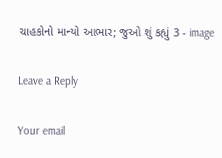ચાહકોનો માન્યો આભાર; જુઓ શું કહ્યું 3 - image

Leave a Reply

Your email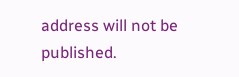address will not be published.